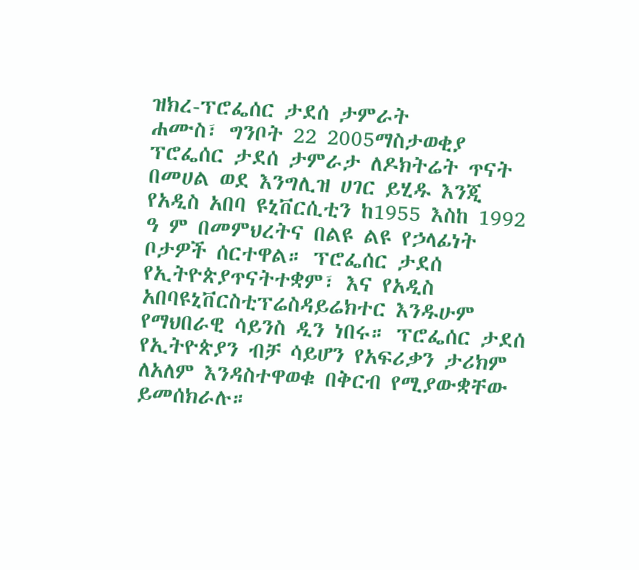ዝክረ-ፕሮፌሰር ታደሰ ታምራት
ሐሙስ፣ ግንቦት 22 2005ማስታወቂያ
ፕሮፌሰር ታደሰ ታምራታ ለዶክትሬት ጥናት በመሀል ወደ እንግሊዝ ሀገር ይሂዱ እንጂ የአዲስ አበባ ዩኒቨርሲቲን ከ1955 እስከ 1992 ዓ ም በመምህረትና በልዩ ልዩ የኃላፊነት ቦታዎች ሰርተዋል። ፕሮፌሰር ታደሰ የኢትዮጵያጥናትተቋም፣ እና የአዲስ አበባዩኒቨርስቲፕሬስዳይሬክተር እንዱሁም የማህበራዊ ሳይንስ ዲን ነበሩ። ፕሮፌሰር ታደሰ የኢትዮጵያን ብቻ ሳይሆን የአፍሪቃን ታሪክም ለአለም እንዳስተዋወቁ በቅርብ የሚያውቋቸው ይመሰክራሉ።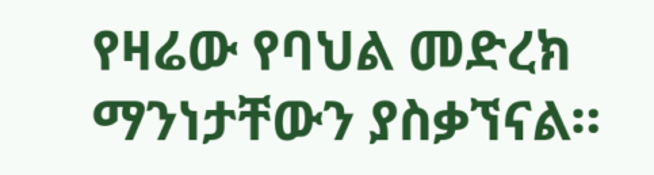የዛሬው የባህል መድረክ ማንነታቸውን ያስቃኘናል።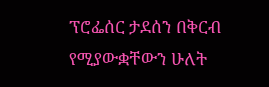ፕሮፌሰር ታደሰን በቅርብ የሚያውቋቸውን ሁለት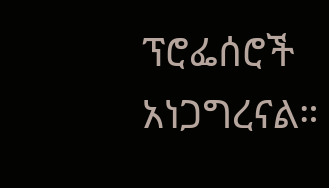ፕሮፌሰሮች አነጋግረናል።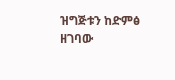ዝግጅቱን ከድምፅ ዘገባው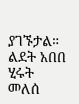ያገኙታል።
ልደት አበበ
ሂሩት መለሰ